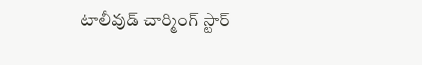టాలీవుడ్ చార్మింగ్ స్టార్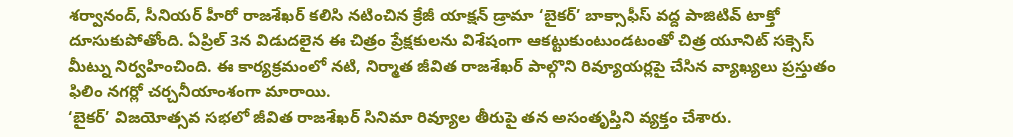శర్వానంద్, సీనియర్ హీరో రాజశేఖర్ కలిసి నటించిన క్రేజీ యాక్షన్ డ్రామా ‘బైకర్’ బాక్సాఫీస్ వద్ద పాజిటివ్ టాక్తో దూసుకుపోతోంది. ఏప్రిల్ 3న విడుదలైన ఈ చిత్రం ప్రేక్షకులను విశేషంగా ఆకట్టుకుంటుండటంతో చిత్ర యూనిట్ సక్సెస్ మీట్ను నిర్వహించింది. ఈ కార్యక్రమంలో నటి, నిర్మాత జీవిత రాజశేఖర్ పాల్గొని రివ్యూయర్లపై చేసిన వ్యాఖ్యలు ప్రస్తుతం ఫిలిం నగర్లో చర్చనీయాంశంగా మారాయి.
‘బైకర్’ విజయోత్సవ సభలో జీవిత రాజశేఖర్ సినిమా రివ్యూల తీరుపై తన అసంతృప్తిని వ్యక్తం చేశారు.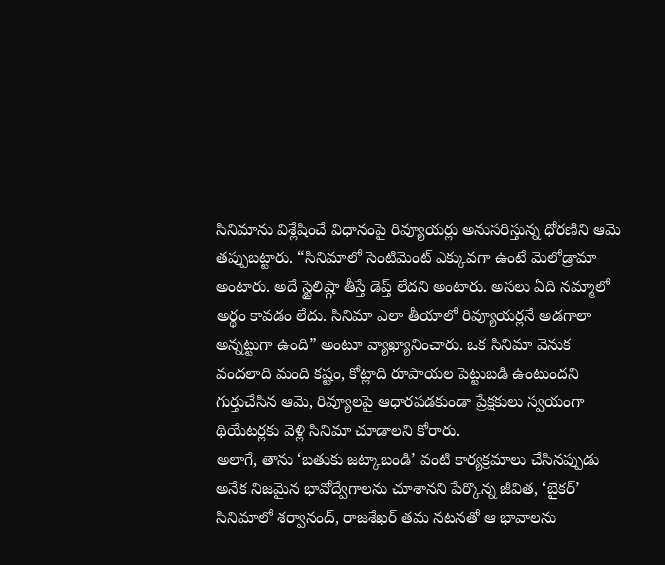సినిమాను విశ్లేషించే విధానంపై రివ్యూయర్లు అనుసరిస్తున్న ధోరణిని ఆమె తప్పుబట్టారు. “సినిమాలో సెంటిమెంట్ ఎక్కువగా ఉంటే మెలోడ్రామా అంటారు. అదే స్టైలిష్గా తీస్తే డెప్త్ లేదని అంటారు. అసలు ఏది నమ్మాలో అర్థం కావడం లేదు. సినిమా ఎలా తీయాలో రివ్యూయర్లనే అడగాలా అన్నట్టుగా ఉంది” అంటూ వ్యాఖ్యానించారు. ఒక సినిమా వెనుక వందలాది మంది కష్టం, కోట్లాది రూపాయల పెట్టుబడి ఉంటుందని గుర్తుచేసిన ఆమె, రివ్యూలపై ఆధారపడకుండా ప్రేక్షకులు స్వయంగా థియేటర్లకు వెళ్లి సినిమా చూడాలని కోరారు.
అలాగే, తాను ‘బతుకు జట్కాబండి’ వంటి కార్యక్రమాలు చేసినప్పుడు అనేక నిజమైన భావోద్వేగాలను చూశానని పేర్కొన్న జీవిత, ‘బైకర్’ సినిమాలో శర్వానంద్, రాజశేఖర్ తమ నటనతో ఆ భావాలను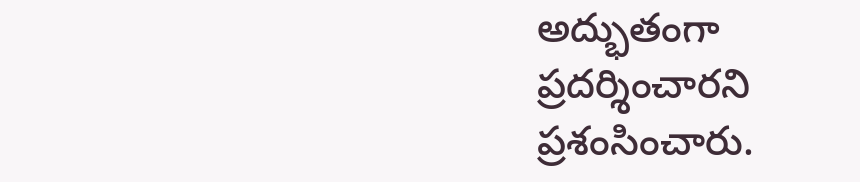అద్భుతంగా ప్రదర్శించారని ప్రశంసించారు.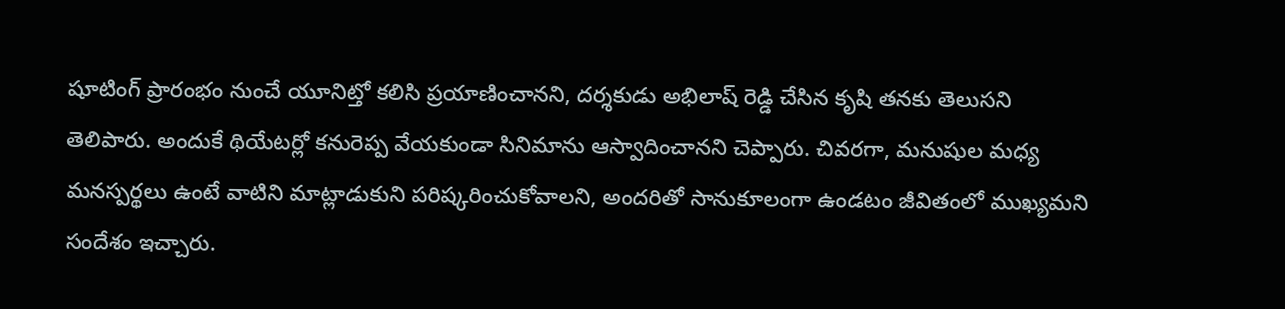షూటింగ్ ప్రారంభం నుంచే యూనిట్తో కలిసి ప్రయాణించానని, దర్శకుడు అభిలాష్ రెడ్డి చేసిన కృషి తనకు తెలుసని తెలిపారు. అందుకే థియేటర్లో కనురెప్ప వేయకుండా సినిమాను ఆస్వాదించానని చెప్పారు. చివరగా, మనుషుల మధ్య మనస్పర్థలు ఉంటే వాటిని మాట్లాడుకుని పరిష్కరించుకోవాలని, అందరితో సానుకూలంగా ఉండటం జీవితంలో ముఖ్యమని సందేశం ఇచ్చారు.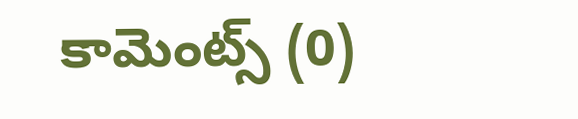కామెంట్స్ (0)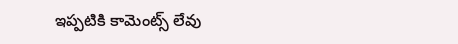ఇప్పటికి కామెంట్స్ లేవు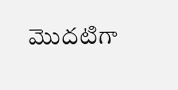మొదటిగా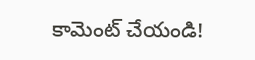కామెంట్ చేయండి!